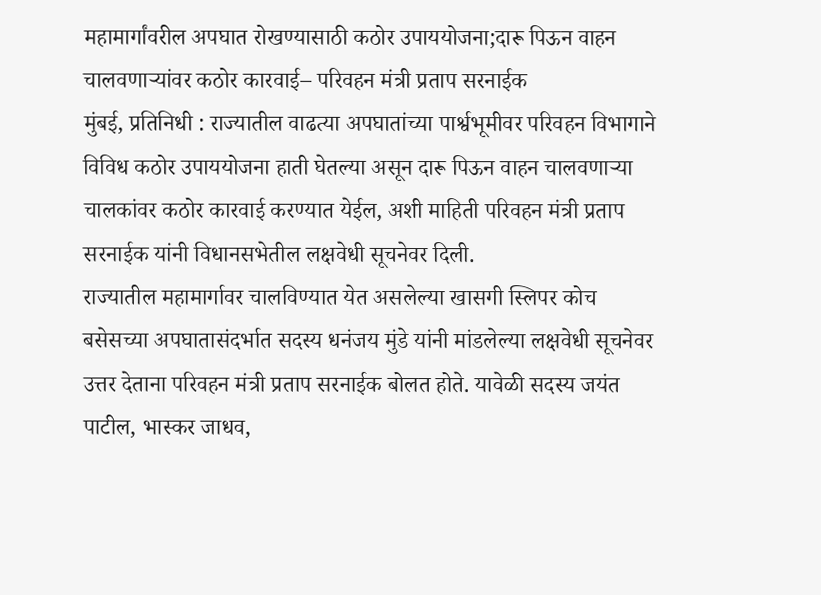महामार्गांवरील अपघात रोखण्यासाठी कठोर उपाययोजना;दारू पिऊन वाहन चालवणाऱ्यांवर कठोर कारवाई– परिवहन मंत्री प्रताप सरनाईक
मुंबई, प्रतिनिधी : राज्यातील वाढत्या अपघातांच्या पार्श्वभूमीवर परिवहन विभागाने विविध कठोर उपाययोजना हाती घेतल्या असून दारू पिऊन वाहन चालवणाऱ्या चालकांवर कठोर कारवाई करण्यात येईल, अशी माहिती परिवहन मंत्री प्रताप सरनाईक यांनी विधानसभेतील लक्षवेधी सूचनेवर दिली.
राज्यातील महामार्गावर चालविण्यात येत असलेल्या खासगी स्लिपर कोच बसेसच्या अपघातासंदर्भात सदस्य धनंजय मुंडे यांनी मांडलेल्या लक्षवेधी सूचनेवर उत्तर देताना परिवहन मंत्री प्रताप सरनाईक बोलत होते. यावेळी सदस्य जयंत पाटील, भास्कर जाधव,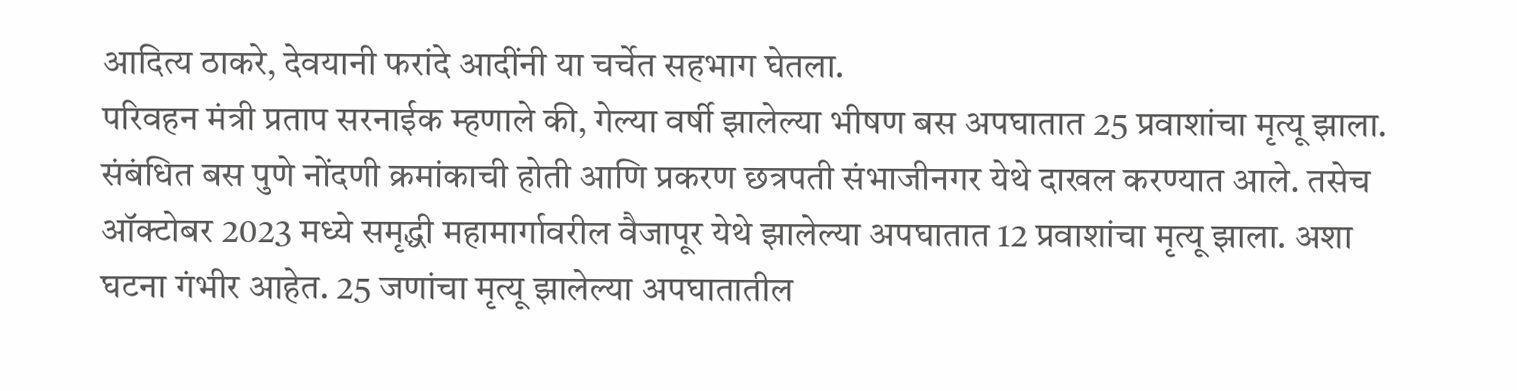आदित्य ठाकरे, देवयानी फरांदे आदींनी या चर्चेत सहभाग घेतला.
परिवहन मंत्री प्रताप सरनाईक म्हणाले की, गेल्या वर्षी झालेल्या भीषण बस अपघातात 25 प्रवाशांचा मृत्यू झाला. संबंधित बस पुणे नोंदणी क्रमांकाची होती आणि प्रकरण छत्रपती संभाजीनगर येथे दाखल करण्यात आले. तसेच ऑक्टोबर 2023 मध्ये समृद्धी महामार्गावरील वैजापूर येथे झालेल्या अपघातात 12 प्रवाशांचा मृत्यू झाला. अशा घटना गंभीर आहेत. 25 जणांचा मृत्यू झालेल्या अपघातातील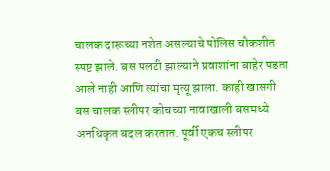चालक दारूच्या नशेत असल्याचे पोलिस चौकशीत स्पष्ट झाले. बस पलटी झाल्याने प्रवाशांना बाहेर पडता आले नाही आणि त्यांचा मृत्यू झाला. काही खासगी बस चालक स्लीपर कोचच्या नावाखाली बसमध्ये अनधिकृत बदल करतात. पूर्वी एकच स्लीपर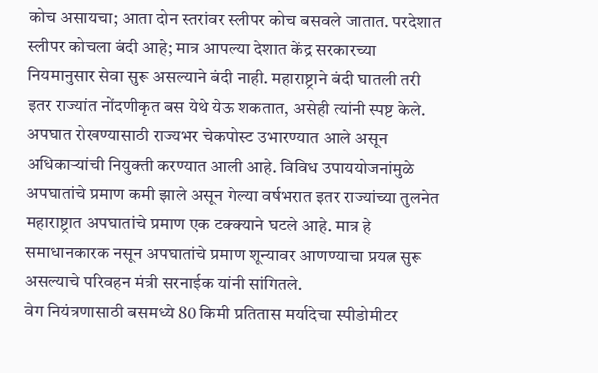कोच असायचा; आता दोन स्तरांवर स्लीपर कोच बसवले जातात. परदेशात स्लीपर कोचला बंदी आहे; मात्र आपल्या देशात केंद्र सरकारच्या नियमानुसार सेवा सुरू असल्याने बंदी नाही. महाराष्ट्राने बंदी घातली तरी इतर राज्यांत नोंदणीकृत बस येथे येऊ शकतात, असेही त्यांनी स्पष्ट केले.
अपघात रोखण्यासाठी राज्यभर चेकपोस्ट उभारण्यात आले असून अधिकाऱ्यांची नियुक्ती करण्यात आली आहे. विविध उपाययोजनांमुळे अपघातांचे प्रमाण कमी झाले असून गेल्या वर्षभरात इतर राज्यांच्या तुलनेत महाराष्ट्रात अपघातांचे प्रमाण एक टक्क्याने घटले आहे. मात्र हे समाधानकारक नसून अपघातांचे प्रमाण शून्यावर आणण्याचा प्रयत्न सुरू असल्याचे परिवहन मंत्री सरनाईक यांनी सांगितले.
वेग नियंत्रणासाठी बसमध्ये 80 किमी प्रतितास मर्यादेचा स्पीडोमीटर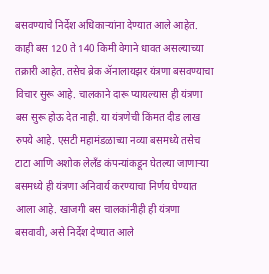बसवण्याचे निर्देश अधिकाऱ्यांना देण्यात आले आहेत. काही बस 120 ते 140 किमी वेगाने धावत असल्याच्या तक्रारी आहेत. तसेच ब्रेक ॲनालायझर यंत्रणा बसवण्याचा विचार सुरू आहे. चालकाने दारू प्यायल्यास ही यंत्रणा बस सुरू होऊ देत नाही. या यंत्रणेची किंमत दीड लाख रुपये आहे. एसटी महामंडळाच्या नव्या बसमध्ये तसेच टाटा आणि अशोक लेलँड कंपन्यांकडून घेतल्या जाणाऱ्या बसमध्ये ही यंत्रणा अनिवार्य करण्याचा निर्णय घेण्यात आला आहे. खाजगी बस चालकांनीही ही यंत्रणा बसवावी, असे निर्देश देण्यात आले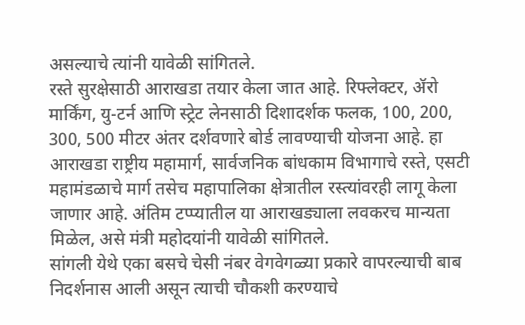असल्याचे त्यांनी यावेळी सांगितले.
रस्ते सुरक्षेसाठी आराखडा तयार केला जात आहे. रिफ्लेक्टर, ॲरो मार्किंग, यु-टर्न आणि स्ट्रेट लेनसाठी दिशादर्शक फलक, 100, 200, 300, 500 मीटर अंतर दर्शवणारे बोर्ड लावण्याची योजना आहे. हा आराखडा राष्ट्रीय महामार्ग, सार्वजनिक बांधकाम विभागाचे रस्ते, एसटी महामंडळाचे मार्ग तसेच महापालिका क्षेत्रातील रस्त्यांवरही लागू केला जाणार आहे. अंतिम टप्प्यातील या आराखड्याला लवकरच मान्यता मिळेल, असे मंत्री महोदयांनी यावेळी सांगितले.
सांगली येथे एका बसचे चेसी नंबर वेगवेगळ्या प्रकारे वापरल्याची बाब निदर्शनास आली असून त्याची चौकशी करण्याचे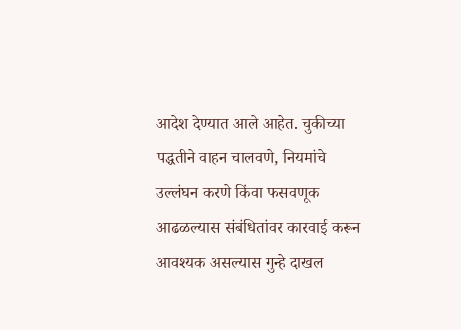आदेश देण्यात आले आहेत. चुकीच्या पद्धतीने वाहन चालवणे, नियमांचे उल्लंघन करणे किंवा फसवणूक आढळल्यास संबंधितांवर कारवाई करून आवश्यक असल्यास गुन्हे दाखल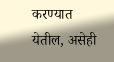करण्यात येतील, असेही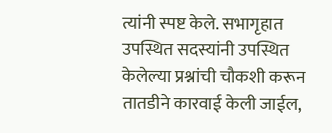त्यांनी स्पष्ट केले. सभागृहात उपस्थित सदस्यांनी उपस्थित केलेल्या प्रश्नांची चौकशी करून तातडीने कारवाई केली जाईल,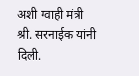अशी ग्वाही मंत्री श्री. सरनाईक यांनी दिली.